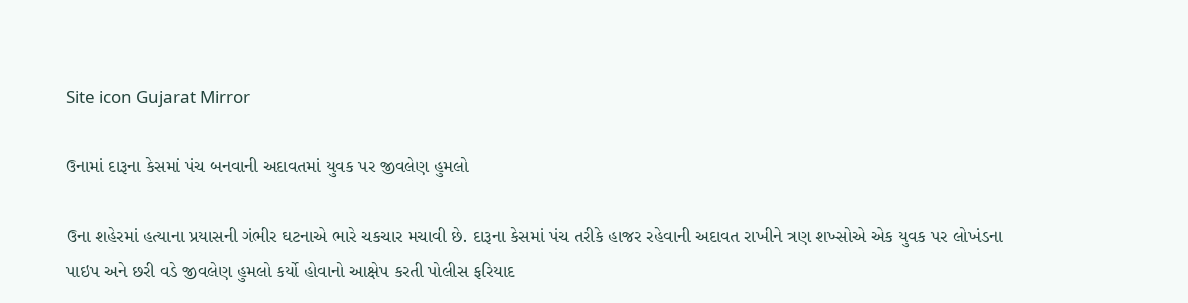Site icon Gujarat Mirror

ઉનામાં દારૂના કેસમાં પંચ બનવાની અદાવતમાં યુવક પર જીવલેણ હુમલો

ઉના શહેરમાં હત્યાના પ્રયાસની ગંભીર ઘટનાએ ભારે ચકચાર મચાવી છે. દારૂના કેસમાં પંચ તરીકે હાજર રહેવાની અદાવત રાખીને ત્રણ શખ્સોએ એક યુવક પર લોખંડના પાઇપ અને છરી વડે જીવલેણ હુમલો કર્યો હોવાનો આક્ષેપ કરતી પોલીસ ફરિયાદ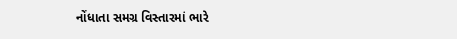નોંધાતા સમગ્ર વિસ્તારમાં ભારે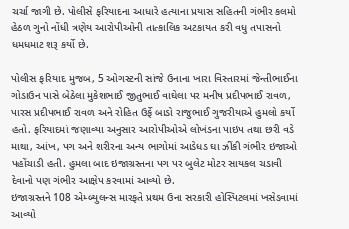ચર્ચા જાગી છે. પોલીસે ફરિયાદના આધારે હત્યાના પ્રયાસ સહિતની ગંભીર કલમો હેઠળ ગુનો નોંધી ત્રણેય આરોપીઓની તાત્કાલિક અટકાયત કરી વધુ તપાસનો ધમધમાટ શરૂ કર્યો છે.

પોલીસ ફરિયાદ મુજબ, 5 ઓગસ્ટની સાંજે ઉનાના ખારા વિસ્તારમાં જેન્તીભાઈના ગોડાઉન પાસે બેઠેલા મુકેશભાઈ જીતુભાઈ વાઘેલા પર મનીષ પ્રદીપભાઈ રાવળ, પારસ પ્રદીપભાઈ રાવળ અને રોહિત ઉર્ફે બાડો રાજુભાઈ ગુજરીયાએ હુમલો કર્યો હતો. ફરિયાદમાં જણાવ્યા અનુસાર આરોપીઓએ લોખંડના પાઇપ તથા છરી વડે માથા, આંખ, પગ અને શરીરના અન્ય ભાગોમાં આડેધડ ઘા ઝીંકી ગંભીર ઇજાઓ પહોંચાડી હતી. હુમલા બાદ ઇજાગ્રસ્તના પગ પર બુલેટ મોટર સાયકલ ચડાવી દેવાનો પણ ગંભીર આક્ષેપ કરવામાં આવ્યો છે.
ઇજાગ્રસ્તને 108 એમ્બ્યુલન્સ મારફતે પ્રથમ ઉના સરકારી હોસ્પિટલમાં ખસેડવામાં આવ્યો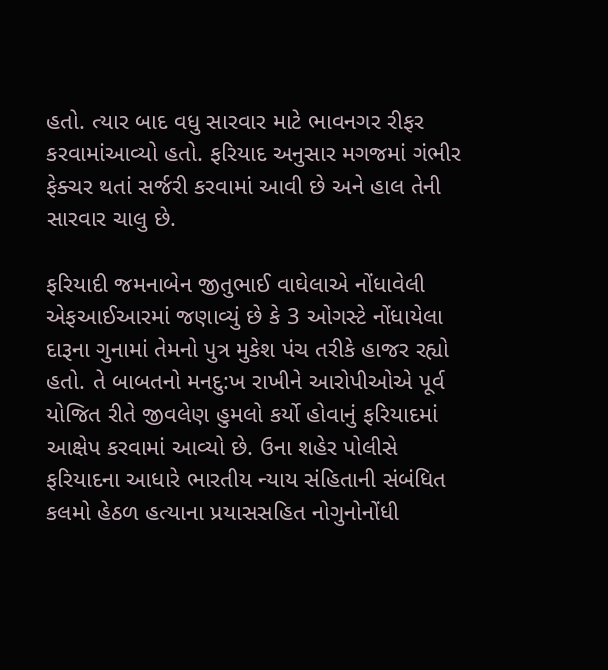હતો. ત્યાર બાદ વધુ સારવાર માટે ભાવનગર રીફર કરવામાંઆવ્યો હતો. ફરિયાદ અનુસાર મગજમાં ગંભીર ફેક્ચર થતાં સર્જરી કરવામાં આવી છે અને હાલ તેની સારવાર ચાલુ છે.

ફરિયાદી જમનાબેન જીતુભાઈ વાઘેલાએ નોંધાવેલી એફઆઈઆરમાં જણાવ્યું છે કે 3 ઓગસ્ટે નોંધાયેલા દારૂના ગુનામાં તેમનો પુત્ર મુકેશ પંચ તરીકે હાજર રહ્યો હતો. તે બાબતનો મનદુ:ખ રાખીને આરોપીઓએ પૂર્વ યોજિત રીતે જીવલેણ હુમલો કર્યો હોવાનું ફરિયાદમાં આક્ષેપ કરવામાં આવ્યો છે. ઉના શહેર પોલીસે ફરિયાદના આધારે ભારતીય ન્યાય સંહિતાની સંબંધિત કલમો હેઠળ હત્યાના પ્રયાસસહિત નોગુનોનોંધી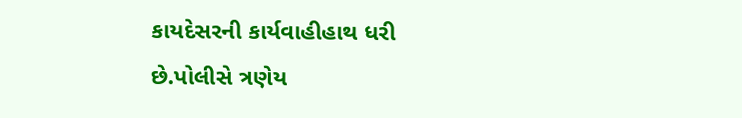કાયદેસરની કાર્યવાહીહાથ ધરી છે.પોલીસે ત્રણેય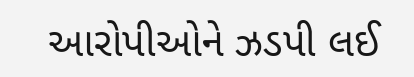આરોપીઓને ઝડપી લઈ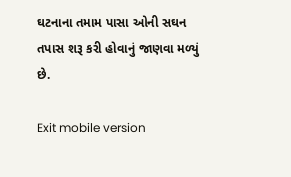ઘટનાના તમામ પાસા ઓની સઘન તપાસ શરૂ કરી હોવાનું જાણવા મળ્યું છે.

Exit mobile version